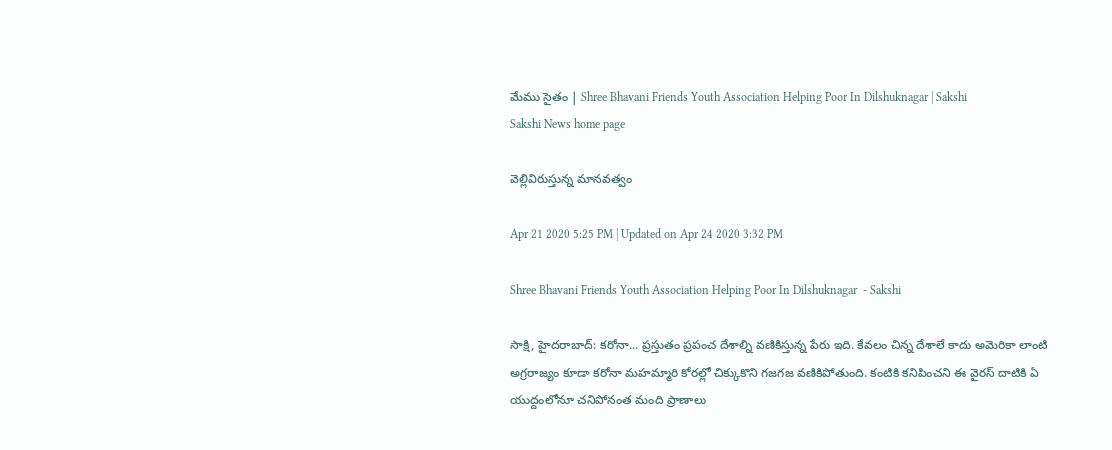మేము సైతం | Shree Bhavani Friends Youth Association Helping Poor In Dilshuknagar | Sakshi
Sakshi News home page

వెల్లివిరుస్తున్న మానవత్వం

Apr 21 2020 5:25 PM | Updated on Apr 24 2020 3:32 PM

Shree Bhavani Friends Youth Association Helping Poor In Dilshuknagar  - Sakshi

సాక్షి, హైదరాబాద్‌: కరోనా... ప్రస్తుతం ప్రపంచ దేశాల్ని వణికిస్తున్న పేరు ఇది. కేవలం చిన్న దేశాలే కాదు అమెరికా లాంటి అగ్రరాజ్యం కూడా కరోనా మహమ్మారి కోరల్లో చిక్కుకొని గజగజ వణికిపోతుంది. కంటికి కనిపించని ఈ వైరస్‌ దాటికి ఏ యుద్దంలోనూ చనిపోనంత మంది ప్రాణాలు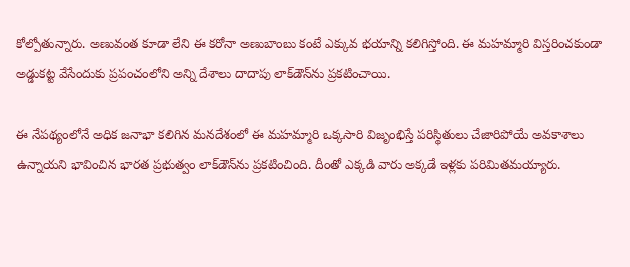కోల్పోతున్నారు. అణువంత కూడా లేని ఈ కరోనా అణుబాంబు కంటే ఎక్కువ భయాన్ని కలిగిస్తోంది. ఈ మహమ్మారి విస్తరించకుండా అ‍డ్డుకట్ట వేసేందుకు ప్రపంచంలోని అన్ని దేశాలు దాదాపు లాక్‌డౌన్‌ను ప్రకటించాయి.

ఈ నేపథ్యంలోనే అధిక జనాభా కలిగిన మనదేశంలో ఈ మహమ్మారి ఒక్కసారి విజృంభిస్తే పరిస్థితులు చేజారిపోయే అవకాశాలు ఉన్నాయని భావించిన భారత ప్రభుత్వం లాక్‌డౌన్‌ను ప్రకటించింది. దీంతో ఎక్కడి వారు అక్కడే ఇళ్లకు పరిమితమయ్యారు.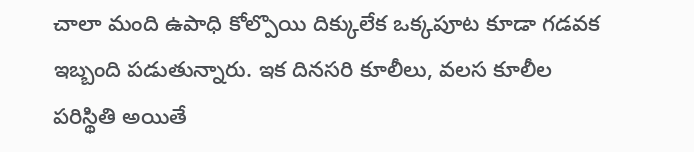చాలా మంది ఉపాధి కోల్పొయి దిక్కులేక ఒక్కపూట కూడా గడవక ఇబ్బంది పడుతున్నారు. ఇక దినసరి కూలీలు, వలస కూలీల పరిస్థితి అయితే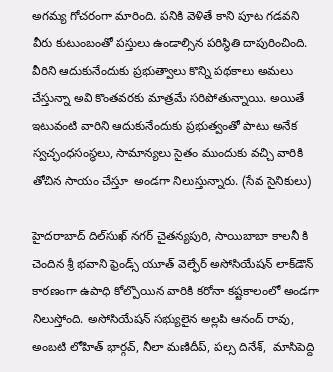అగమ్య గోచరంగా మారింది. పనికి వెళితే కాని పూట గడవని వీరు కుటుంబంతో పస్తులు ఉండాల్సిన పరిస్థితి దాపురించింది. వీరిని ఆదుకునేందుకు ప్రభుత్వాలు కొన్ని పథకాలు అమలు చేస్తున్నా అవి కొంతవరకు మాత్రమే సరిపోతున్నాయి. అయితే ఇటువంటి వారిని ఆదుకునేందుకు ప్రభుత్వంతో పాటు అనేక స్వచ్ఛంధసంస్థలు, సామాన్యలు సైతం ముందుకు వచ్చి వారికి తోచిన సాయం చేస్తూ  అండగా నిలుస్తున్నారు. (సేవ సైనికులు)

హైదరాబాద్‌ దిల్‌సుఖ్‌ నగర్‌ చైతన్యపురి, సాయిబాబా కాలనీ కి చెందిన శ్రీ భవాని ఫ్రెండ్స్‌ యూత్‌ వెల్ఫేర్‌ అసోసియేషన్‌ లాక్‌డౌన్‌ కారణంగా ఉపాధి కోల్పొయిన వారికి కరోనా కష్టకాలంలో అండగా నిలుస్తోంది. అసోసియేషన్‌ సభ్యులైన అల్లపి ఆనంద్‌ రావు, అంబటి లోహిత్‌ భార్గవ్‌, నీలా మణిదీప్‌, పల్స దినేశ్‌,  మాసిపెద్ది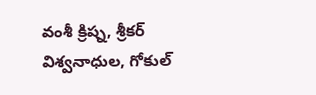వంశీ క్రిష్న, శ్రీకర్ విశ్వనాధుల, గోకుల్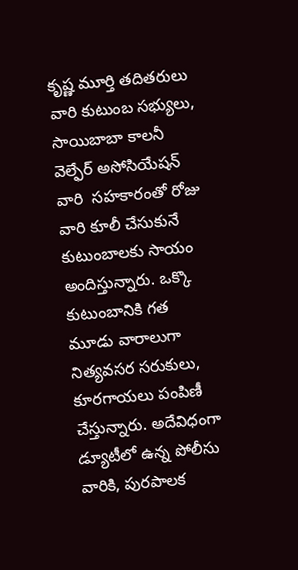కృష్ణ మూర్తి తదితరులు వారి కుటుంబ సభ్యులు, సాయిబాబా కాలనీ వెల్ఫేర్‌ అసోసియేషన్‌ వారి  సహకారంతో రోజు వారి కూలీ చేసుకునే కుటుంబాలకు సాయం అందిస్తున్నారు. ఒక్కొ కుటుంబానికి గత మూడు వారాలుగా నిత్యవసర సరుకులు, కూరగాయలు పంపిణీ చేస్తున్నారు. అదేవిధంగా డ్యూటీలో ఉన్న పోలీసు వారికి, పురపాలక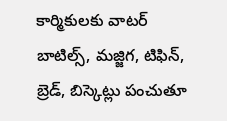కార్మికులకు వాటర్‌ బాటిల్స్‌, మజ్జిగ, టిఫిన్‌, బ్రెడ్‌, బిస్కెట్లు పంచుతూ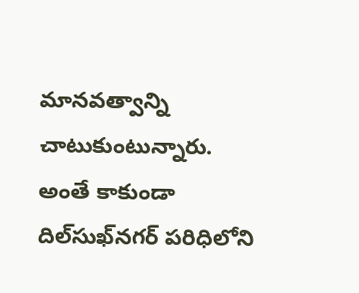మానవత్వాన్ని చాటుకుంటున్నారు. అంతే కాకుండా దిల్‌సుఖ్‌నగర్‌ పరిధిలోని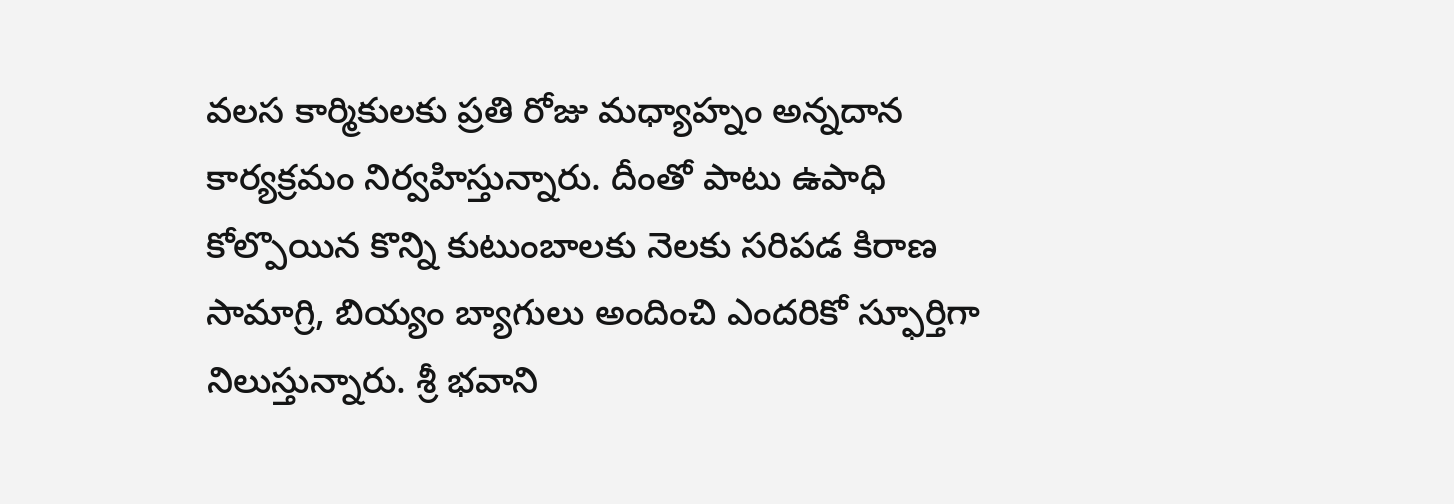వలస కార్మికులకు ప్రతి రోజు మధ్యాహ్నం అన్నదాన కార్యక్రమం నిర్వహిస్తున్నారు. దీంతో పాటు ఉపాధి కోల్పొయిన కొన్ని కుటుంబాలకు నెలకు సరిపడ కిరాణ సామాగ్రి, బియ్యం బ్యాగులు అందించి ఎందరికో స్ఫూర్తిగా నిలుస్తున్నారు. శ్రీ భవాని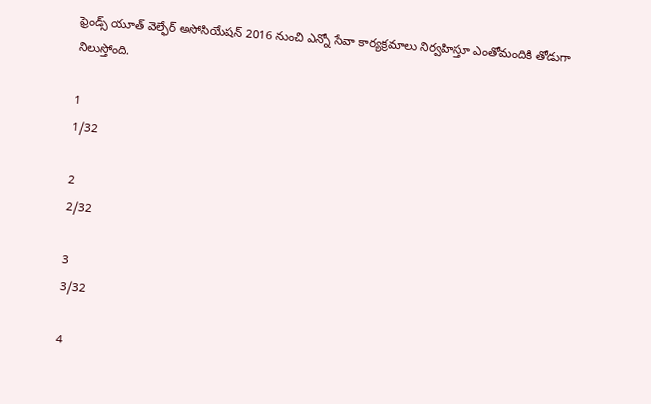ఫ్రెండ్స్‌ యూత్‌ వెల్ఫేర్‌ అసోసియేషన్‌ 2016 నుంచి ఎన్నో సేవా కార్యక్రమాలు నిర్వహిస్తూ ఎంతోమందికి తోడుగా నిలుస్తోంది.

1
1/32

2
2/32

3
3/32

4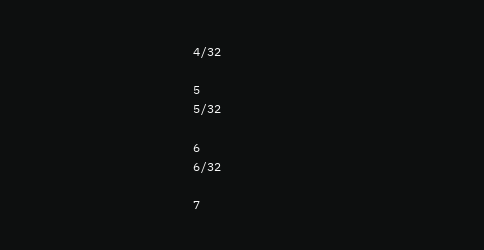4/32

5
5/32

6
6/32

7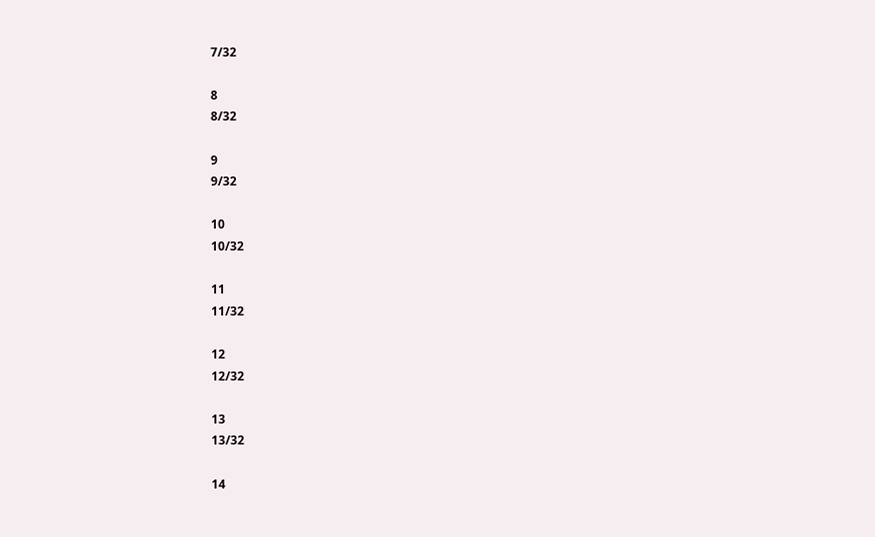7/32

8
8/32

9
9/32

10
10/32

11
11/32

12
12/32

13
13/32

14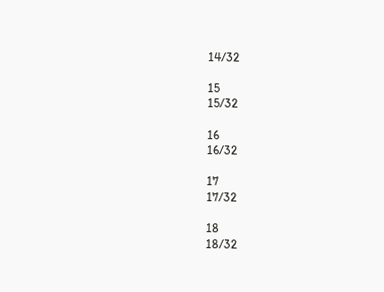14/32

15
15/32

16
16/32

17
17/32

18
18/32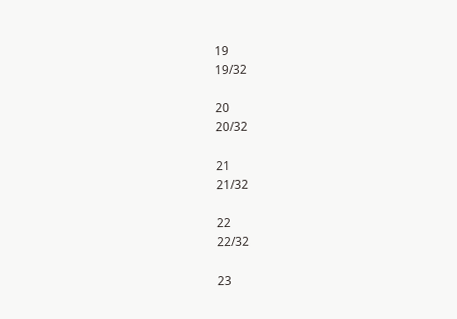19
19/32

20
20/32

21
21/32

22
22/32

23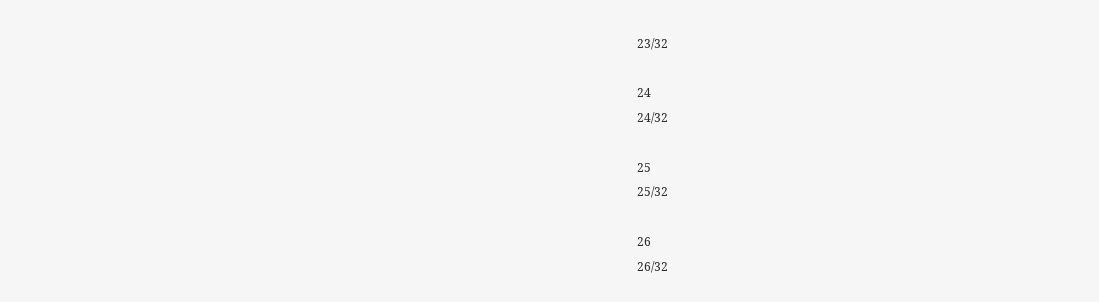23/32

24
24/32

25
25/32

26
26/32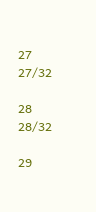27
27/32

28
28/32

29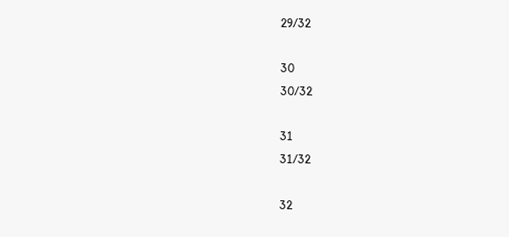29/32

30
30/32

31
31/32

32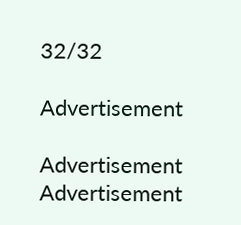32/32

Advertisement

Advertisement
Advertisement